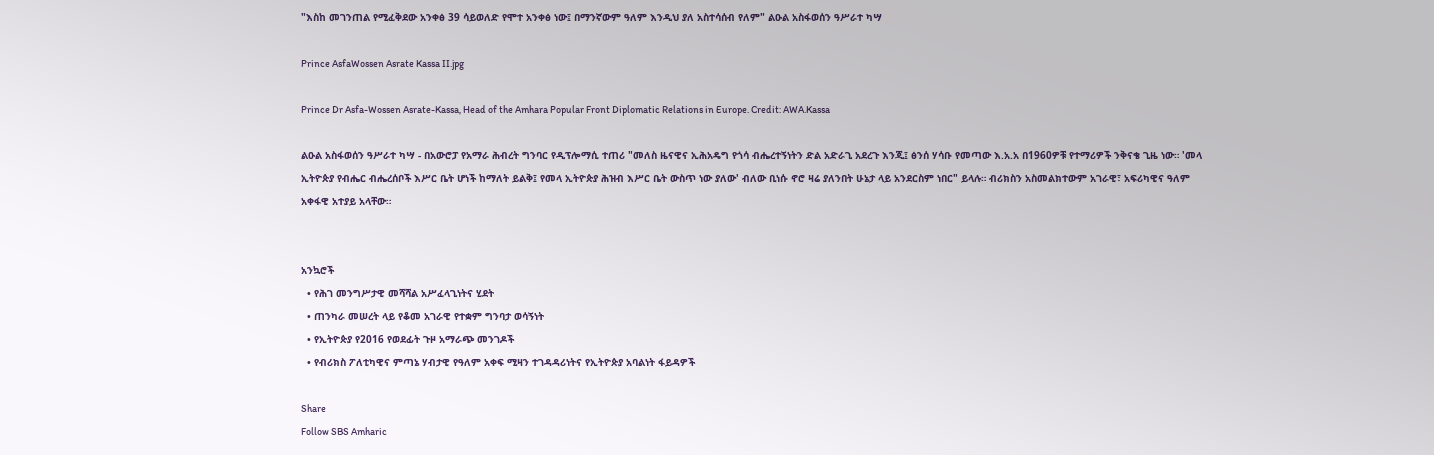"እስከ መገንጠል የሚፈቅደው አንቀፅ 39 ሳይወለድ የሞተ አንቀፅ ነው፤ በማንኛውም ዓለም እንዲህ ያለ አስተሳሰብ የለም" ልዑል አስፋወሰን ዓሥራተ ካሣ

Prince AsfaWossen Asrate Kassa II.jpg

Prince Dr Asfa-Wossen Asrate-Kassa, Head of the Amhara Popular Front Diplomatic Relations in Europe. Credit: AWA.Kassa

ልዑል አስፋወሰን ዓሥራተ ካሣ - በአውሮፓ የአማራ ሕብረት ግንባር የዲፕሎማሲ ተጠሪ "መለስ ዜናዊና ኢሕአዴግ የጎሳ ብሔረተኝነትን ድል አድራጊ አደረጉ እንጂ፤ ፅንሰ ሃሳቡ የመጣው እ.አ.አ በ1960ዎቹ የተማሪዎች ንቅናቄ ጊዜ ነው። 'መላ ኢትዮጵያ የብሔር ብሔረሰቦች እሥር ቤት ሆነች ከማለት ይልቅ፤ የመላ ኢትዮጵያ ሕዝብ እሥር ቤት ውስጥ ነው ያለው' ብለው ቢነሱ ኖሮ ዛሬ ያለንበት ሁኔታ ላይ አንደርስም ነበር" ይላሉ። ብሪክስን አስመልክተውም አገራዊ፣ አፍሪካዊና ዓለም አቀፋዊ አተያይ አላቸው።


አንኳሮች
  • የሕገ መንግሥታዊ መሻሻል አሥፈላጊነትና ሂደት
  • ጠንካራ መሠረት ላይ የቆመ አገራዊ የተቋም ግንባታ ወሳኝነት
  • የኢትዮጵያ የ2016 የወደፊት ጉዞ አማራጭ መንገዶች
  • የብሪክስ ፖለቲካዊና ምጣኔ ሃብታዊ የዓለም አቀፍ ሚዛን ተገዳዳሪነትና የኢትዮጵያ አባልነት ፋይዳዎች

Share
Follow SBS Amharic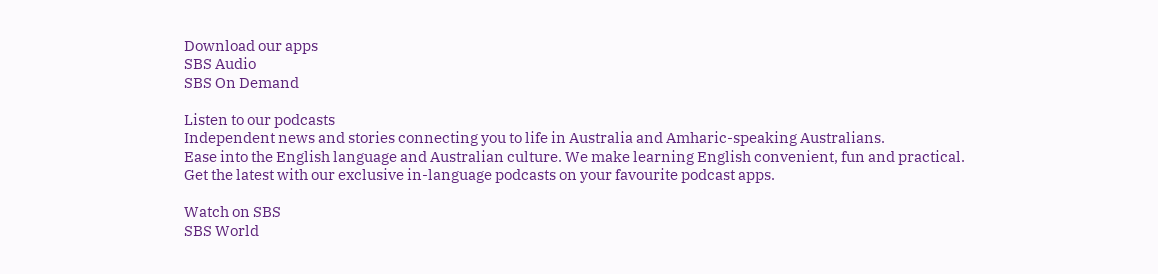Download our apps
SBS Audio
SBS On Demand

Listen to our podcasts
Independent news and stories connecting you to life in Australia and Amharic-speaking Australians.
Ease into the English language and Australian culture. We make learning English convenient, fun and practical.
Get the latest with our exclusive in-language podcasts on your favourite podcast apps.

Watch on SBS
SBS World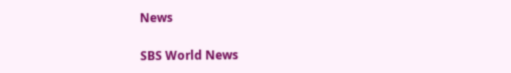News

SBS World News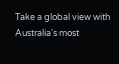Take a global view with Australia's most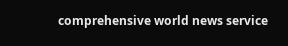comprehensive world news service